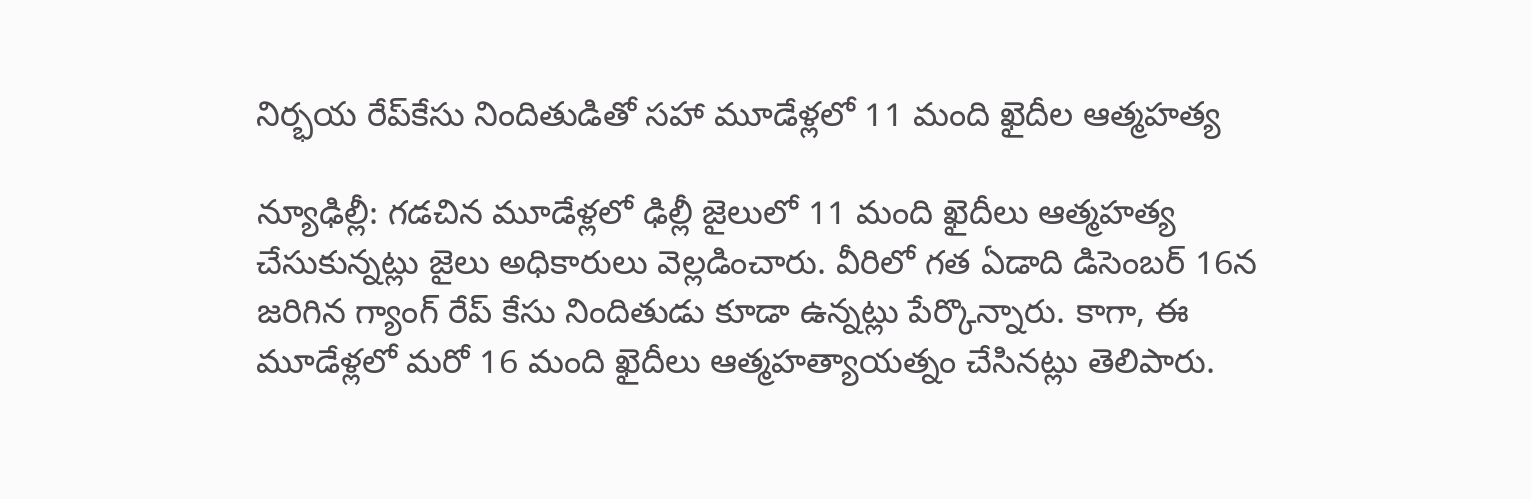నిర్భయ రేప్‌కేసు నిందితుడితో సహా మూడేళ్లలో 11 మంది ఖైదీల ఆత్మహత్య

న్యూఢిల్లీ: గడచిన మూడేళ్లలో ఢిల్లీ జైలులో 11 మంది ఖైదీలు ఆత్మహత్య చేసుకున్నట్లు జైలు అధికారులు వెల్లడించారు. వీరిలో గత ఏడాది డిసెంబర్ 16న జరిగిన గ్యాంగ్ రేప్ కేసు నిందితుడు కూడా ఉన్నట్లు పేర్కొన్నారు. కాగా, ఈ మూడేళ్లలో మరో 16 మంది ఖైదీలు ఆత్మహత్యాయత్నం చేసినట్లు తెలిపారు.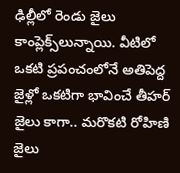ఢిల్లీలో రెండు జైలు కాంప్లెక్స్‌లున్నాయి. వీటిలో ఒకటి ప్రపంచంలోనే అతిపెద్ద జైళ్లో ఒకటిగా భావించే తీహర్ జైలు కాగా.. మరొకటి రోహిణి జైలు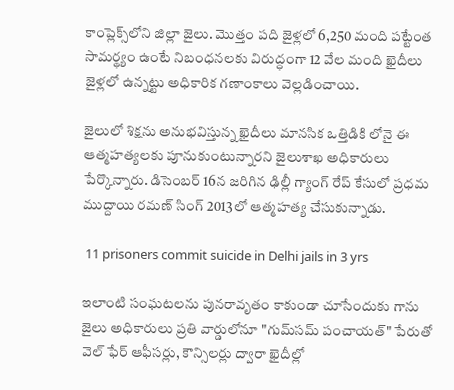కాంప్లెక్స్‌లోని జిల్లా జైలు. మొత్తం పది జైళ్లలో 6,250 మంది పట్టేంత సామర్థ్యం ఉంటే నిబంధనలకు విరుద్ధంగా 12 వేల మంది ఖైదీలు జైళ్లలో ఉన్నట్టు అధికారిక గణాంకాలు వెల్లడించాయి.

జైలులో శిక్షను అనుభవిస్తున్న ఖైదీలు మానసిక ఒత్తిడికి లోనై ఈ ఆత్మహత్యలకు పూనుకుంటున్నారని జైలుశాఖ అధికారులు పేర్కొన్నారు. డిసెంబర్ 16న జరిగిన ఢిల్లీ గ్యాంగ్ రేప్ కేసులో ప్రధమ ముద్దాయి రమణ్ సింగ్ 2013లో ఆత్మహత్య చేసుకున్నాడు.

 11 prisoners commit suicide in Delhi jails in 3 yrs

ఇలాంటి సంఘటలను పునరావృతం కాకుండా చూసేందుకు గాను జైలు అధికారులు ప్రతి వార్డులోనూ "గుమ్‌సమ్ పంచాయత్" పేరుతో వెల్ ఫేర్ ఆఫీసర్లు, కౌన్సిలర్లు ద్వారా ఖైదీల్లో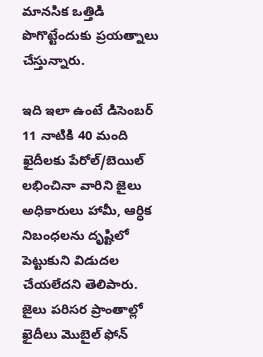మానసిక ఒత్తిడి పొగొట్టేందుకు ప్రయత్నాలు చేస్తున్నారు.

ఇది ఇలా ఉంటే డిసెంబర్ 11 నాటికి 40 మంది ఖైదీలకు పేరోల్/బెయిల్ లభించినా వారిని జైలు అధికారులు హామీ, ఆర్ధిక నిబంధలను దృష్టిలో పెట్టుకుని విడుదల చేయలేదని తెలిపారు. జైలు పరిసర ప్రాంతాల్లో ఖైదీలు మొబైల్ ఫోన్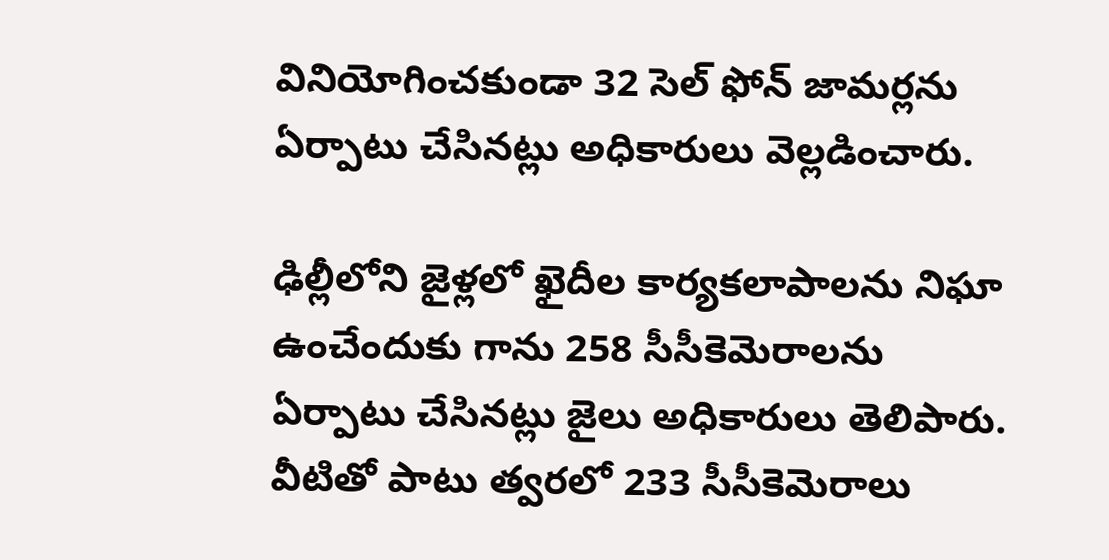వినియోగించకుండా 32 సెల్ ఫోన్ జామర్లను ఏర్పాటు చేసినట్లు అధికారులు వెల్లడించారు.

ఢిల్లీలోని జైళ్లలో ఖైదీల కార్యకలాపాలను నిఘా ఉంచేందుకు గాను 258 సీసీకెమెరాలను ఏర్పాటు చేసినట్లు జైలు అధికారులు తెలిపారు. వీటితో పాటు త్వరలో 233 సీసీకెమెరాలు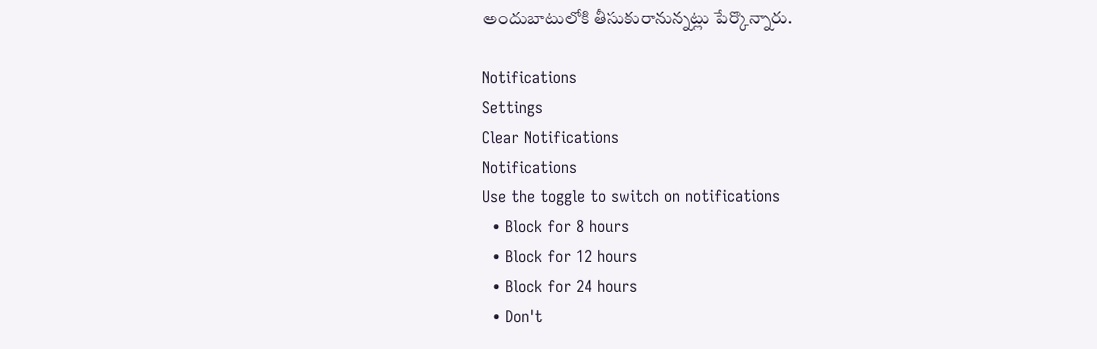అందుబాటులోకి తీసుకురానున్నట్లు పేర్కొన్నారు.

Notifications
Settings
Clear Notifications
Notifications
Use the toggle to switch on notifications
  • Block for 8 hours
  • Block for 12 hours
  • Block for 24 hours
  • Don't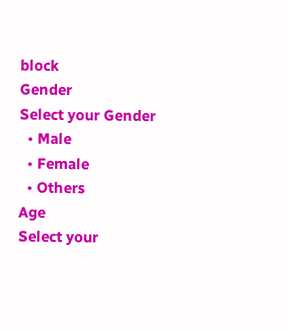block
Gender
Select your Gender
  • Male
  • Female
  • Others
Age
Select your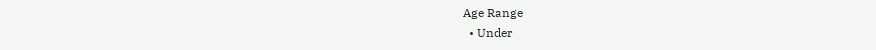Age Range
  • Under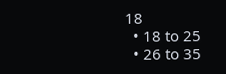18
  • 18 to 25
  • 26 to 35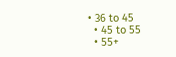• 36 to 45
  • 45 to 55
  • 55+